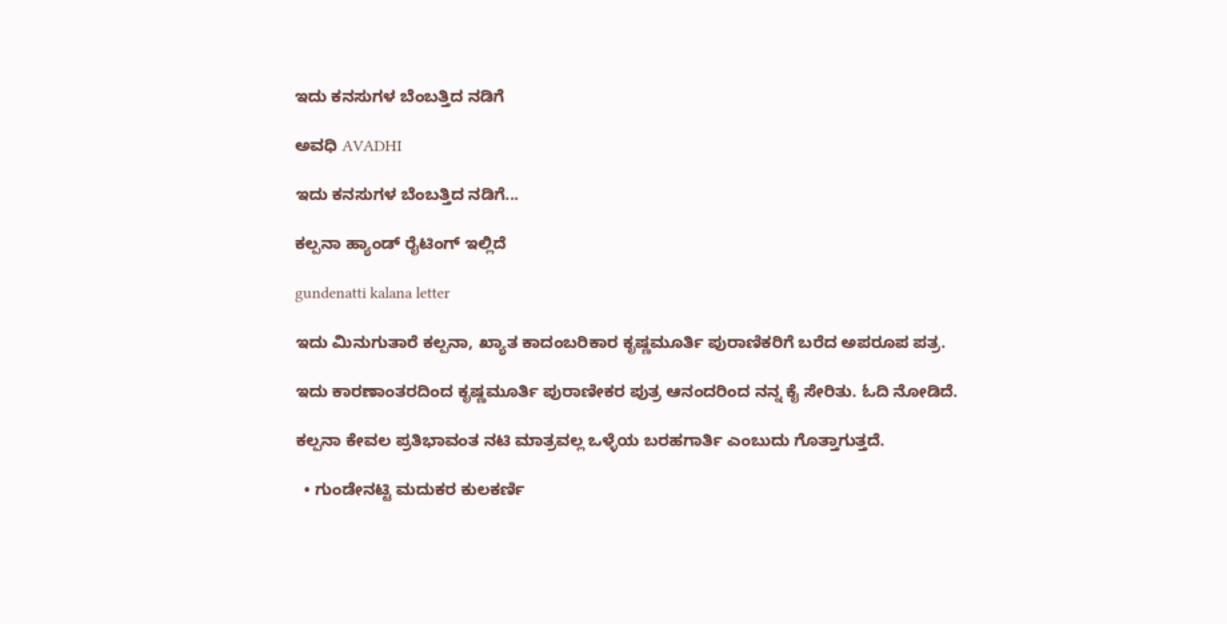ಇದು ಕನಸುಗಳ ಬೆಂಬತ್ತಿದ ನಡಿಗೆ‍

ಅವಧಿ AVADHI

ಇದು ಕನಸುಗಳ ಬೆಂಬತ್ತಿದ ನಡಿಗೆ...

ಕಲ್ಪನಾ ಹ್ಯಾಂಡ್ ರೈಟಿಂಗ್ ಇಲ್ಲಿದೆ

gundenatti kalana letter

ಇದು ಮಿನುಗುತಾರೆ ಕಲ್ಪನಾ, ಖ್ಯಾತ ಕಾದಂಬರಿಕಾರ ಕೃಷ್ಣಮೂರ್ತಿ ಪುರಾಣಿಕರಿಗೆ ಬರೆದ ಅಪರೂಪ ಪತ್ರ.

ಇದು ಕಾರಣಾಂತರದಿಂದ ಕೃಷ್ಣಮೂರ್ತಿ ಪುರಾಣೀಕರ ಪುತ್ರ ಆನಂದರಿಂದ ನನ್ನ ಕೈ ಸೇರಿತು. ಓದಿ ನೋಡಿದೆ.

ಕಲ್ಪನಾ ಕೇವಲ ಪ್ರತಿಭಾವಂತ ನಟಿ ಮಾತ್ರವಲ್ಲ ಒಳ್ಳೆಯ ಬರಹಗಾರ್ತಿ ಎಂಬುದು ಗೊತ್ತಾಗುತ್ತದೆ.

  • ಗುಂಡೇನಟ್ಟಿ ಮದುಕರ ಕುಲಕರ್ಣಿ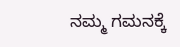ನಮ್ಮ ಗಮನಕ್ಕೆ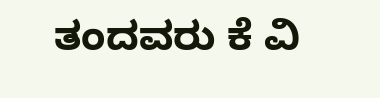ತಂದವರು ಕೆ ವಿ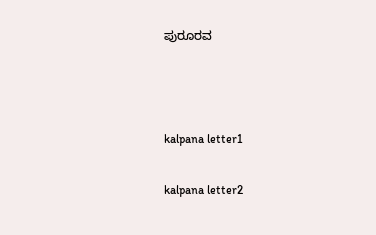ಪುರೂರವ



kalpana letter1

kalpana letter2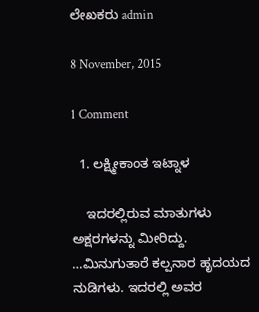ಲೇಖಕರು admin

8 November, 2015

1 Comment

  1. ಲಕ್ಷ್ಮೀಕಾಂತ ಇಟ್ನಾಳ

    ಇದರಲ್ಲಿರುವ ಮಾತುಗಳು ಅಕ್ಷರಗಳನ್ನು ಮೀರಿದ್ದು. …ಮಿನುಗುತಾರೆ ಕಲ್ಪನಾರ ಹೃದಯದ ನುಡಿಗಳು. ಇದರಲ್ಲಿ ಅವರ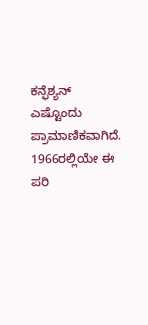ಕನ್ಫೆಶ್ಯನ್ ಎಷ್ಟೊಂದು ಪ್ರಾಮಾಣಿಕವಾಗಿದೆ. 1966ರಲ್ಲಿಯೇ ಈ ಪರಿ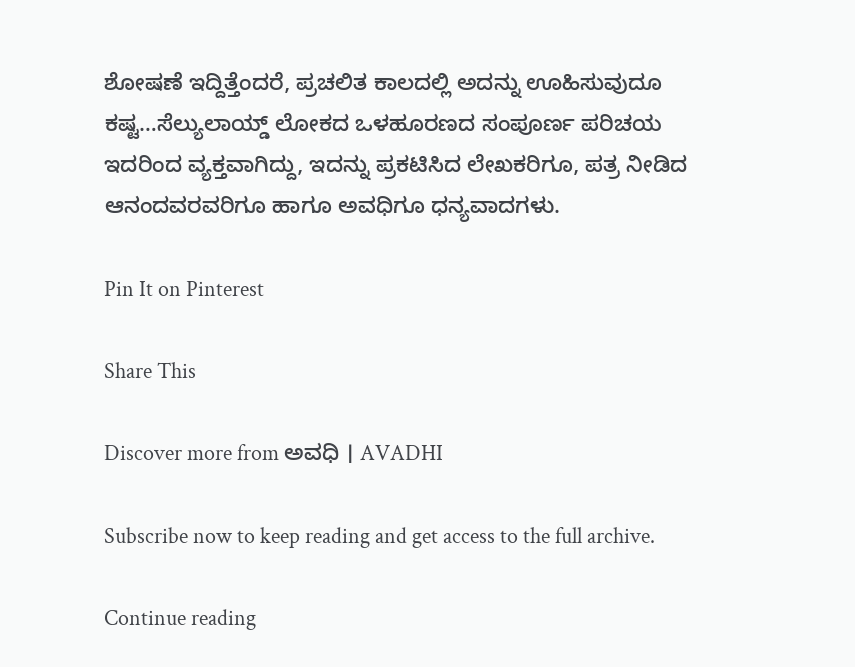ಶೋಷಣೆ ಇದ್ದಿತ್ತೆಂದರೆ, ಪ್ರಚಲಿತ ಕಾಲದಲ್ಲಿ ಅದನ್ನು ಊಹಿಸುವುದೂ ಕಷ್ಟ…ಸೆಲ್ಯುಲಾಯ್ಡ್ ಲೋಕದ ಒಳಹೂರಣದ ಸಂಪೂರ್ಣ ಪರಿಚಯ ಇದರಿಂದ ವ್ಯಕ್ತವಾಗಿದ್ದು, ಇದನ್ನು ಪ್ರಕಟಿಸಿದ ಲೇಖಕರಿಗೂ, ಪತ್ರ ನೀಡಿದ ಆನಂದವರವರಿಗೂ ಹಾಗೂ ಅವಧಿಗೂ ಧನ್ಯವಾದಗಳು.

Pin It on Pinterest

Share This

Discover more from ಅವಧಿ । AVADHI

Subscribe now to keep reading and get access to the full archive.

Continue reading